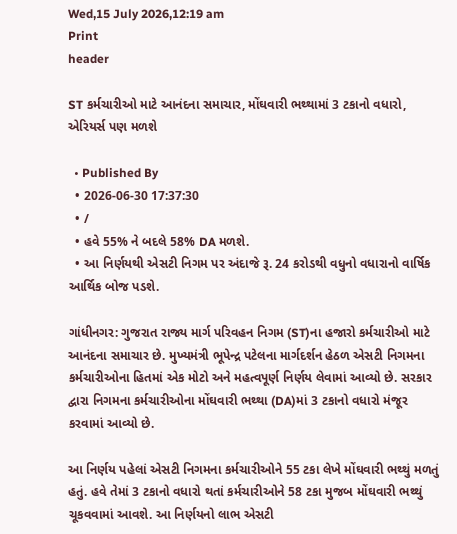Wed,15 July 2026,12:19 am
Print
header

ST કર્મચારીઓ માટે આનંદના સમાચાર, મોંઘવારી ભથ્થામાં 3 ટકાનો વધારો, એરિયર્સ પણ મળશે

  • Published By
  • 2026-06-30 17:37:30
  • /
  • હવે 55% ને બદલે 58% DA મળશે.
  • આ નિર્ણયથી એસટી નિગમ પર અંદાજે રૂ. 24 કરોડથી વધુનો વધારાનો વાર્ષિક આર્થિક બોજ પડશે.

ગાંધીનગર: ગુજરાત રાજ્ય માર્ગ પરિવહન નિગમ (ST)ના હજારો કર્મચારીઓ માટે આનંદના સમાચાર છે. મુખ્યમંત્રી ભૂપેન્દ્ર પટેલના માર્ગદર્શન હેઠળ એસટી નિગમના કર્મચારીઓના હિતમાં એક મોટો અને મહત્વપૂર્ણ નિર્ણય લેવામાં આવ્યો છે. સરકાર દ્વારા નિગમના કર્મચારીઓના મોંઘવારી ભથ્થા (DA)માં 3 ટકાનો વધારો મંજૂર કરવામાં આવ્યો છે.

આ નિર્ણય પહેલાં એસટી નિગમના કર્મચારીઓને 55 ટકા લેખે મોંઘવારી ભથ્થું મળતું હતું. હવે તેમાં 3 ટકાનો વધારો થતાં કર્મચારીઓને 58 ટકા મુજબ મોંઘવારી ભથ્થું ચૂકવવામાં આવશે. આ નિર્ણયનો લાભ એસટી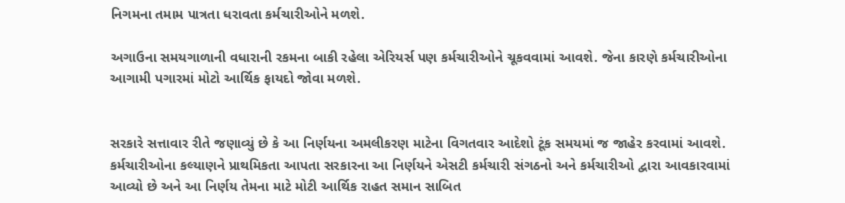નિગમના તમામ પાત્રતા ધરાવતા કર્મચારીઓને મળશે.

અગાઉના સમયગાળાની વધારાની રકમના બાકી રહેલા એરિયર્સ પણ કર્મચારીઓને ચૂકવવામાં આવશે. જેના કારણે કર્મચારીઓના આગામી પગારમાં મોટો આર્થિક ફાયદો જોવા મળશે.


સરકારે સત્તાવાર રીતે જણાવ્યું છે કે આ નિર્ણયના અમલીકરણ માટેના વિગતવાર આદેશો ટૂંક સમયમાં જ જાહેર કરવામાં આવશે. કર્મચારીઓના કલ્યાણને પ્રાથમિકતા આપતા સરકારના આ નિર્ણયને એસટી કર્મચારી સંગઠનો અને કર્મચારીઓ દ્વારા આવકારવામાં આવ્યો છે અને આ નિર્ણય તેમના માટે મોટી આર્થિક રાહત સમાન સાબિત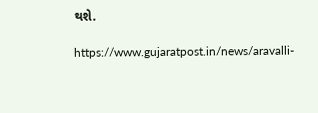થશે.

https://www.gujaratpost.in/news/aravalli-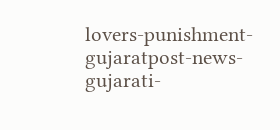lovers-punishment-gujaratpost-news-gujarati-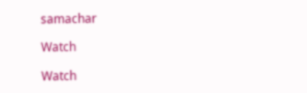samachar

Watch

Watch